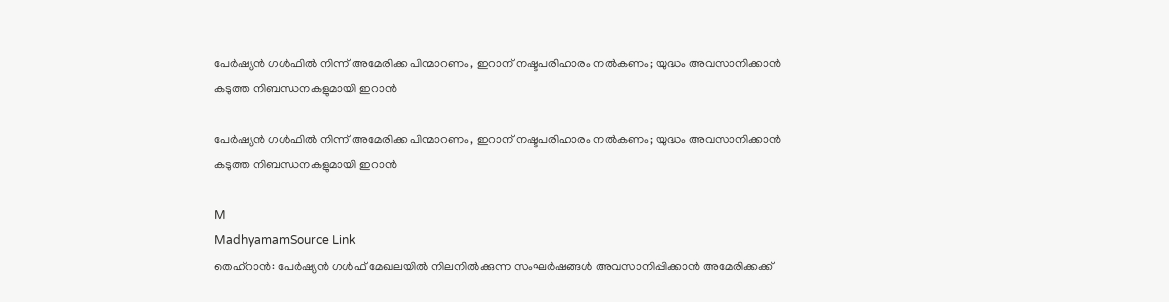പേർഷ്യൻ ഗൾഫിൽ നിന്ന് അമേരിക്ക പിന്മാറണം, ഇറാന് നഷ്ടപരിഹാരം നൽകണം; യുദ്ധം അവസാനിക്കാൻ കടുത്ത നിബന്ധനകളുമായി ഇറാൻ

പേർഷ്യൻ ഗൾഫിൽ നിന്ന് അമേരിക്ക പിന്മാറണം, ഇറാന് നഷ്ടപരിഹാരം നൽകണം; യുദ്ധം അവസാനിക്കാൻ കടുത്ത നിബന്ധനകളുമായി ഇറാൻ

M
MadhyamamSource Link
തെഹ്‌റാൻ: പേർഷ്യൻ ഗൾഫ് മേഖലയിൽ നിലനിൽക്കുന്ന സംഘർഷങ്ങൾ അവസാനിപ്പിക്കാൻ അമേരിക്കക്ക്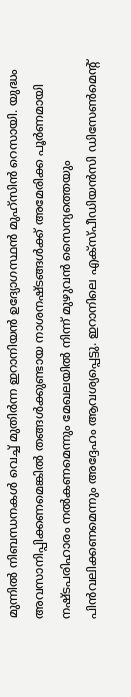മുന്നിൽ നിബന്ധനകൾ വെച്ച് മുതിർന്ന ഇറാനിയൻ ഉദ്യോഗസ്ഥൻ മുഹ്സിൻ റെസായി. യുദ്ധം അവസാനിപ്പിക്കണമെങ്കിൽ തങ്ങൾക്കുണ്ടായ നാശനഷ്ടങ്ങൾക്ക് അമേരിക്ക പൂർണമായി നഷ്ടപരിഹാരം നൽകണമെന്നും മേഖലയിൽ നിന്ന് മുഴുവൻ സൈന്യത്തെയും പിൻവലിക്കണമെന്നും അദ്ദേഹം ആവശ്യപ്പെട്ടു. ഇറാനിലെ എക്‌സ്പീഡിയൻസി ഡിസേൺമെന്റ്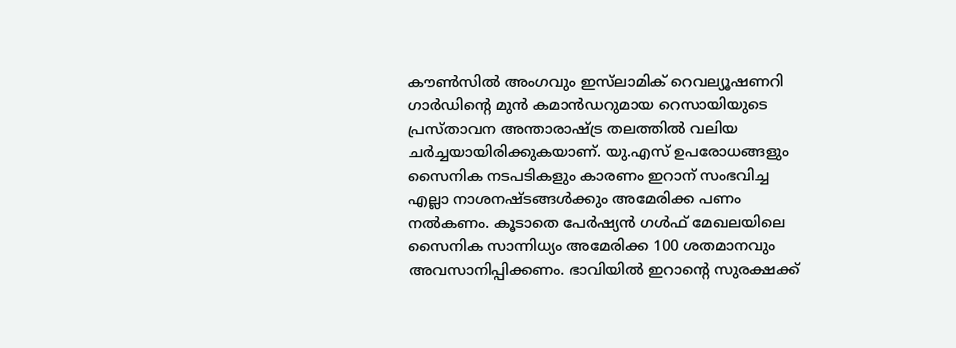കൗൺസിൽ അംഗവും ഇസ്‌ലാമിക് റെവല്യൂഷണറി ഗാർഡിന്റെ മുൻ കമാൻഡറുമായ റെസായിയുടെ പ്രസ്താവന അന്താരാഷ്ട്ര തലത്തിൽ വലിയ ചർച്ചയായിരിക്കുകയാണ്. യു.എസ് ഉപരോധങ്ങളും സൈനിക നടപടികളും കാരണം ഇറാന് സംഭവിച്ച എല്ലാ നാശനഷ്ടങ്ങൾക്കും അമേരിക്ക പണം നൽകണം. കൂടാതെ പേർഷ്യൻ ഗൾഫ് മേഖലയിലെ സൈനിക സാന്നിധ്യം അമേരിക്ക 100 ശതമാനവും അവസാനിപ്പിക്കണം. ഭാവിയിൽ ഇറാന്റെ സുരക്ഷക്ക്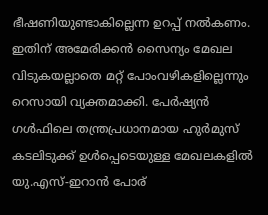ഭീഷണിയുണ്ടാകില്ലെന്ന ഉറപ്പ് നൽകണം. ഇതിന് അമേരിക്കൻ സൈന്യം മേഖല വിടുകയല്ലാതെ മറ്റ് പോംവഴികളില്ലെന്നും റെസായി വ്യക്തമാക്കി. പേർഷ്യൻ ഗൾഫിലെ തന്ത്രപ്രധാനമായ ഹുർമുസ് കടലിടുക്ക് ഉൾപ്പെടെയുള്ള മേഖലകളിൽ യു.എസ്-ഇറാൻ പോര്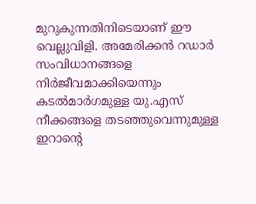മുറുകുന്നതിനിടെയാണ് ഈ വെല്ലുവിളി. അമേരിക്കൻ റഡാർ സംവിധാനങ്ങളെ നിർജീവമാക്കിയെന്നും കടൽമാർഗമുള്ള യു.എസ് നീക്കങ്ങളെ തടഞ്ഞുവെന്നുമുള്ള ഇറാന്റെ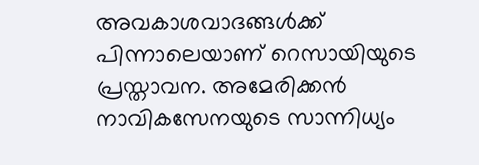അവകാശവാദങ്ങൾക്ക് പിന്നാലെയാണ് റെസായിയുടെ പ്രസ്താവന. അമേരിക്കൻ നാവികസേനയുടെ സാന്നിധ്യം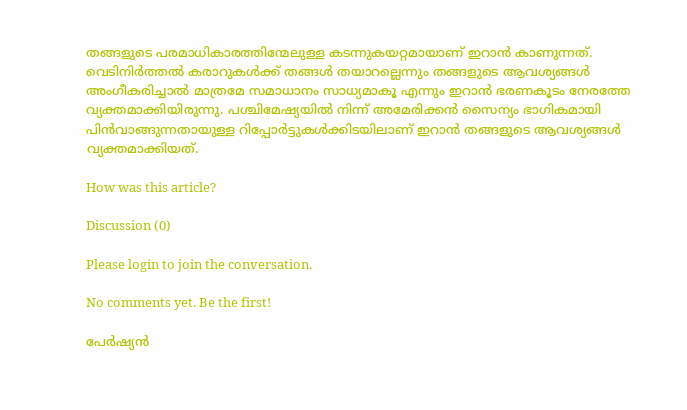തങ്ങളുടെ പരമാധികാരത്തിന്മേലുള്ള കടന്നുകയറ്റമായാണ് ഇറാൻ കാണുന്നത്. വെടിനിർത്തൽ കരാറുകൾക്ക് തങ്ങൾ തയാറല്ലെന്നും തങ്ങളുടെ ആവശ്യങ്ങൾ അംഗീകരിച്ചാൽ മാത്രമേ സമാധാനം സാധ്യമാകൂ എന്നും ഇറാൻ ഭരണകൂടം നേരത്തേ വ്യക്തമാക്കിയിരുന്നു. പശ്ചിമേഷ്യയിൽ നിന്ന് അമേരിക്കൻ സൈന്യം ഭാഗികമായി പിൻവാങ്ങുന്നതായുള്ള റിപ്പോർട്ടുകൾക്കിടയിലാണ് ഇറാൻ തങ്ങളുടെ ആവശ്യങ്ങൾ വ്യക്തമാക്കിയത്.

How was this article?

Discussion (0)

Please login to join the conversation.

No comments yet. Be the first!

പേർഷ്യൻ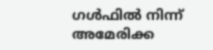ഗൾഫിൽ നിന്ന് അമേരിക്ക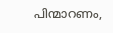പിന്മാറണം,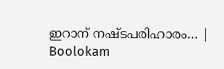ഇറാന് നഷ്ടപരിഹാരം… | Boolokam